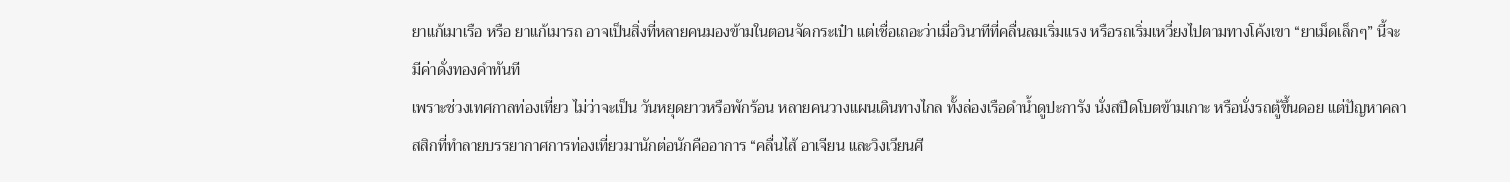ยาแก้เมาเรือ หรือ ยาแก้เมารถ อาจเป็นสิ่งที่หลายคนมองข้ามในตอนจัดกระเป๋า แต่เชื่อเถอะว่าเมื่อวินาทีที่คลื่นลมเริ่มแรง หรือรถเริ่มเหวี่ยงไปตามทางโค้งเขา “ยาเม็ดเล็กๆ” นี้จะมีค่าดั่งทองคำทันที
เพราะช่วงเทศกาลท่องเที่ยว ไม่ว่าจะเป็น วันหยุดยาวหรือพักร้อน หลายคนวางแผนเดินทางไกล ทั้งล่องเรือดำน้ำดูปะการัง นั่งสปีดโบตข้ามเกาะ หรือนั่งรถตู้ขึ้นดอย แต่ปัญหาคลาสสิกที่ทำลายบรรยากาศการท่องเที่ยวมานักต่อนักคืออาการ “คลื่นไส้ อาเจียน และวิงเวียนศี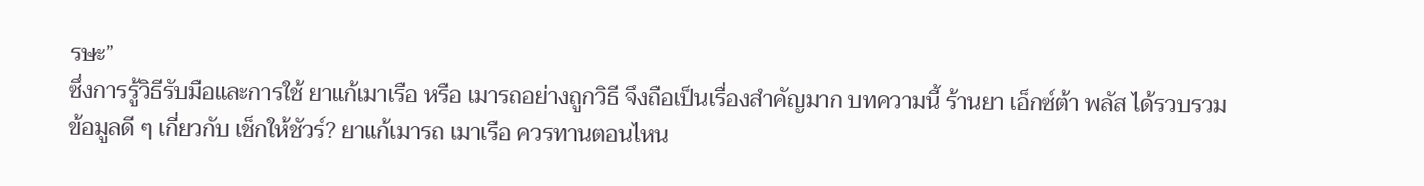รษะ”
ซึ่งการรู้วิธีรับมือและการใช้ ยาแก้เมาเรือ หรือ เมารถอย่างถูกวิธี จึงถือเป็นเรื่องสำคัญมาก บทความนี้ ร้านยา เอ็กซ์ต้า พลัส ได้รวบรวมข้อมูลดี ๆ เกี่ยวกับ เช็กให้ชัวร์? ยาแก้เมารถ เมาเรือ ควรทานตอนไหน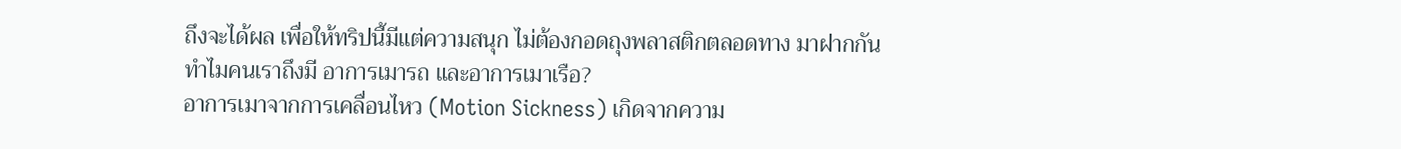ถึงจะได้ผล เพื่อให้ทริปนี้มีแต่ความสนุก ไม่ต้องกอดถุงพลาสติกตลอดทาง มาฝากกัน
ทำไมคนเราถึงมี อาการเมารถ และอาการเมาเรือ?
อาการเมาจากการเคลื่อนไหว (Motion Sickness) เกิดจากความ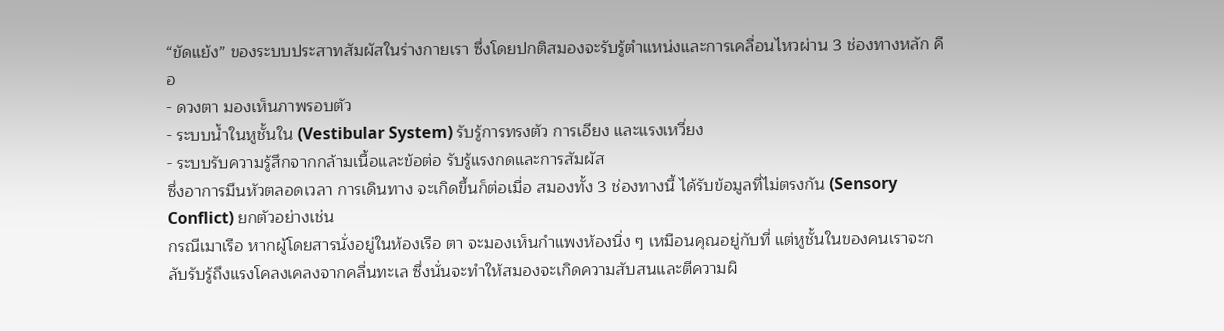“ขัดแย้ง” ของระบบประสาทสัมผัสในร่างกายเรา ซึ่งโดยปกติสมองจะรับรู้ตำแหน่งและการเคลื่อนไหวผ่าน 3 ช่องทางหลัก คือ
- ดวงตา มองเห็นภาพรอบตัว
- ระบบน้ำในหูชั้นใน (Vestibular System) รับรู้การทรงตัว การเอียง และแรงเหวี่ยง
- ระบบรับความรู้สึกจากกล้ามเนื้อและข้อต่อ รับรู้แรงกดและการสัมผัส
ซึ่งอาการมึนหัวตลอดเวลา การเดินทาง จะเกิดขึ้นก็ต่อเมื่อ สมองทั้ง 3 ช่องทางนี้ ได้รับข้อมูลที่ไม่ตรงกัน (Sensory Conflict) ยกตัวอย่างเช่น
กรณีเมาเรือ หากผู้โดยสารนั่งอยู่ในห้องเรือ ตา จะมองเห็นกำแพงห้องนิ่ง ๆ เหมือนคุณอยู่กับที่ แต่หูชั้นในของคนเราจะกลับรับรู้ถึงแรงโคลงเคลงจากคลื่นทะเล ซึ่งนั่นจะทำให้สมองจะเกิดความสับสนและตีความผิ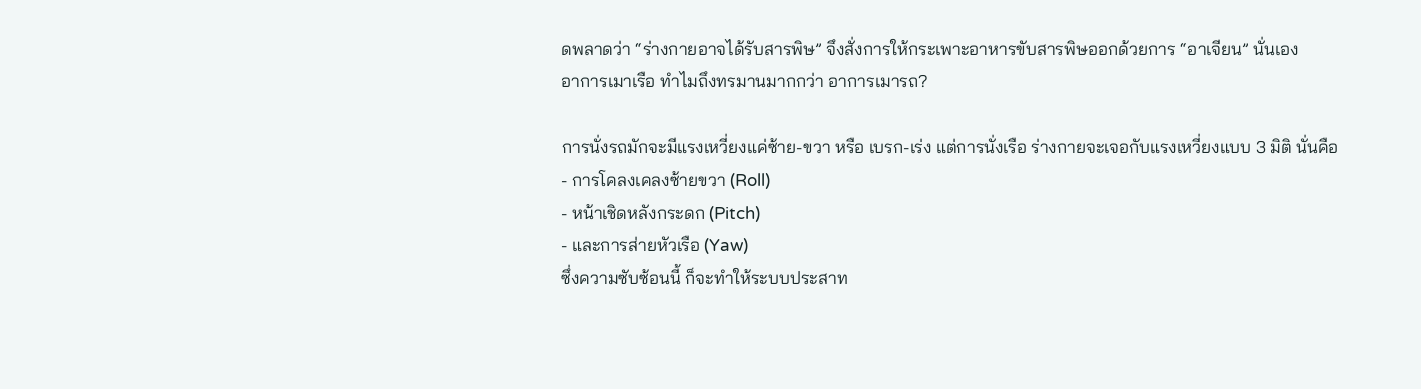ดพลาดว่า “ร่างกายอาจได้รับสารพิษ” จึงสั่งการให้กระเพาะอาหารขับสารพิษออกด้วยการ “อาเจียน” นั่นเอง
อาการเมาเรือ ทำไมถึงทรมานมากกว่า อาการเมารถ?

การนั่งรถมักจะมีแรงเหวี่ยงแค่ซ้าย-ขวา หรือ เบรก-เร่ง แต่การนั่งเรือ ร่างกายจะเจอกับแรงเหวี่ยงแบบ 3 มิติ นั่นคือ
- การโคลงเคลงซ้ายขวา (Roll)
- หน้าเชิดหลังกระดก (Pitch)
- และการส่ายหัวเรือ (Yaw)
ซึ่งความซับซ้อนนี้ ก็จะทำให้ระบบประสาท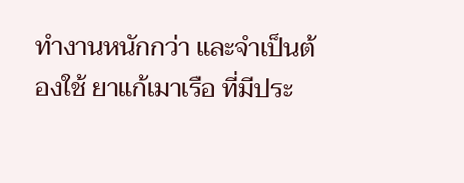ทำงานหนักกว่า และจำเป็นต้องใช้ ยาแก้เมาเรือ ที่มีประ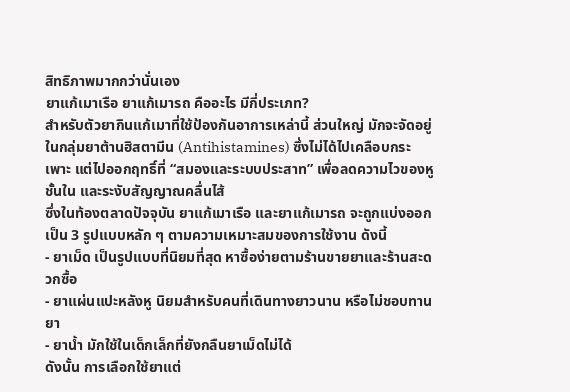สิทธิภาพมากกว่านั่นเอง
ยาแก้เมาเรือ ยาแก้เมารถ คืออะไร มีกี่ประเภท?
สำหรับตัวยากินแก้เมาที่ใช้ป้องกันอาการเหล่านี้ ส่วนใหญ่ มักจะจัดอยู่ในกลุ่มยาต้านฮิสตามีน (Antihistamines) ซึ่งไม่ได้ไปเคลือบกระเพาะ แต่ไปออกฤทธิ์ที่ “สมองและระบบประสาท” เพื่อลดความไวของหูชั้นใน และระงับสัญญาณคลื่นไส้
ซึ่งในท้องตลาดปัจจุบัน ยาแก้เมาเรือ และยาแก้เมารถ จะถูกแบ่งออกเป็น 3 รูปแบบหลัก ๆ ตามความเหมาะสมของการใช้งาน ดังนี้
- ยาเม็ด เป็นรูปแบบที่นิยมที่สุด หาซื้อง่ายตามร้านขายยาและร้านสะดวกซื้อ
- ยาแผ่นแปะหลังหู นิยมสำหรับคนที่เดินทางยาวนาน หรือไม่ชอบทานยา
- ยาน้ำ มักใช้ในเด็กเล็กที่ยังกลืนยาเม็ดไม่ได้
ดังนั้น การเลือกใช้ยาแต่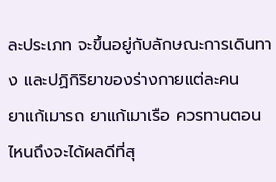ละประเภท จะขึ้นอยู่กับลักษณะการเดินทาง และปฏิกิริยาของร่างกายแต่ละคน
ยาแก้เมารถ ยาแก้เมาเรือ ควรทานตอนไหนถึงจะได้ผลดีที่สุ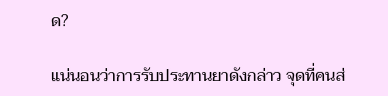ด?

แน่นอนว่าการรับประทานยาดังกล่าว จุดที่คนส่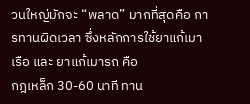วนใหญ่มักจะ “พลาด” มากที่สุดคือ การทานผิดเวลา ซึ่งหลักการใช้ยาแก้เมาเรือ และ ยาแก้เมารถ คือ
กฎเหล็ก 30-60 นาที ทาน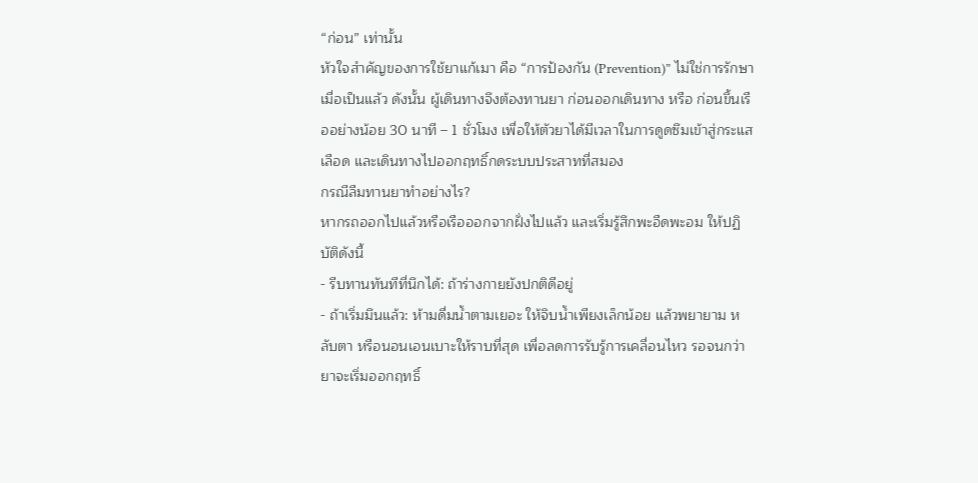“ก่อน” เท่านั้น
หัวใจสำคัญของการใช้ยาแก้เมา คือ “การป้องกัน (Prevention)” ไม่ใช่การรักษาเมื่อเป็นแล้ว ดังนั้น ผู้เดินทางจึงต้องทานยา ก่อนออกเดินทาง หรือ ก่อนขึ้นเรืออย่างน้อย 30 นาที – 1 ชั่วโมง เพื่อให้ตัวยาได้มีเวลาในการดูดซึมเข้าสู่กระแสเลือด และเดินทางไปออกฤทธิ์กดระบบประสาทที่สมอง
กรณีลืมทานยาทำอย่างไร?
หากรถออกไปแล้วหรือเรือออกจากฝั่งไปแล้ว และเริ่มรู้สึกพะอืดพะอม ให้ปฏิบัติดังนี้
- รีบทานทันทีที่นึกได้: ถ้าร่างกายยังปกติดีอยู่
- ถ้าเริ่มมึนแล้ว: ห้ามดื่มน้ำตามเยอะ ให้จิบน้ำเพียงเล็กน้อย แล้วพยายาม หลับตา หรือนอนเอนเบาะให้ราบที่สุด เพื่อลดการรับรู้การเคลื่อนไหว รอจนกว่ายาจะเริ่มออกฤทธิ์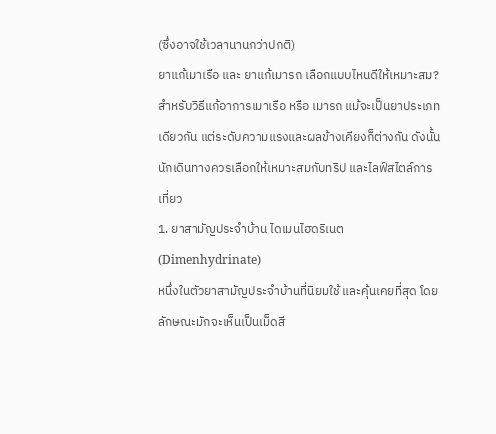(ซึ่งอาจใช้เวลานานกว่าปกติ)
ยาแก้เมาเรือ และ ยาแก้เมารถ เลือกแบบไหนดีให้เหมาะสม?
สำหรับวิธีแก้อาการเมาเรือ หรือ เมารถ แม้จะเป็นยาประเภทเดียวกัน แต่ระดับความแรงและผลข้างเคียงก็ต่างกัน ดังนั้น นักเดินทางควรเลือกให้เหมาะสมกับทริป และไลฟ์สไตล์การเที่ยว
1. ยาสามัญประจำบ้าน ไดเมนไฮดริเนต (Dimenhydrinate)
หนึ่งในตัวยาสามัญประจำบ้านที่นิยมใช้ และคุ้นเคยที่สุด โดยลักษณะมักจะเห็นเป็นเม็ดสี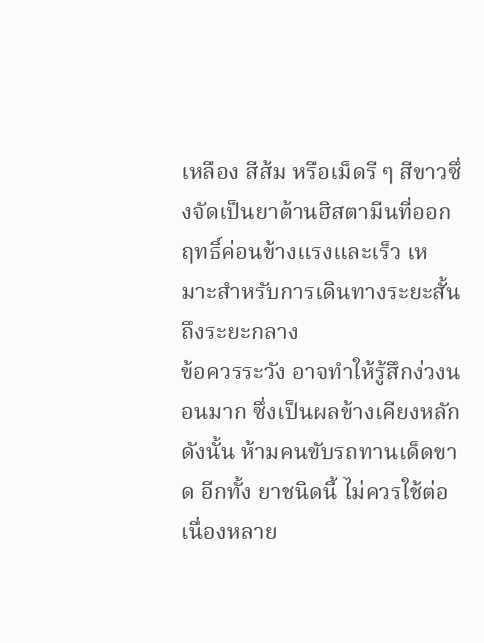เหลือง สีส้ม หรือเม็ดรี ๆ สีขาวซึ่งจัดเป็นยาต้านฮิสตามีนที่ออกฤทธิ์ค่อนข้างแรงและเร็ว เหมาะสำหรับการเดินทางระยะสั้นถึงระยะกลาง
ข้อควรระวัง อาจทำให้รู้สึกง่วงนอนมาก ซึ่งเป็นผลข้างเคียงหลัก ดังนั้น ห้ามคนขับรถทานเด็ดขาด อีกทั้ง ยาชนิดนี้ ไม่ควรใช้ต่อเนื่องหลาย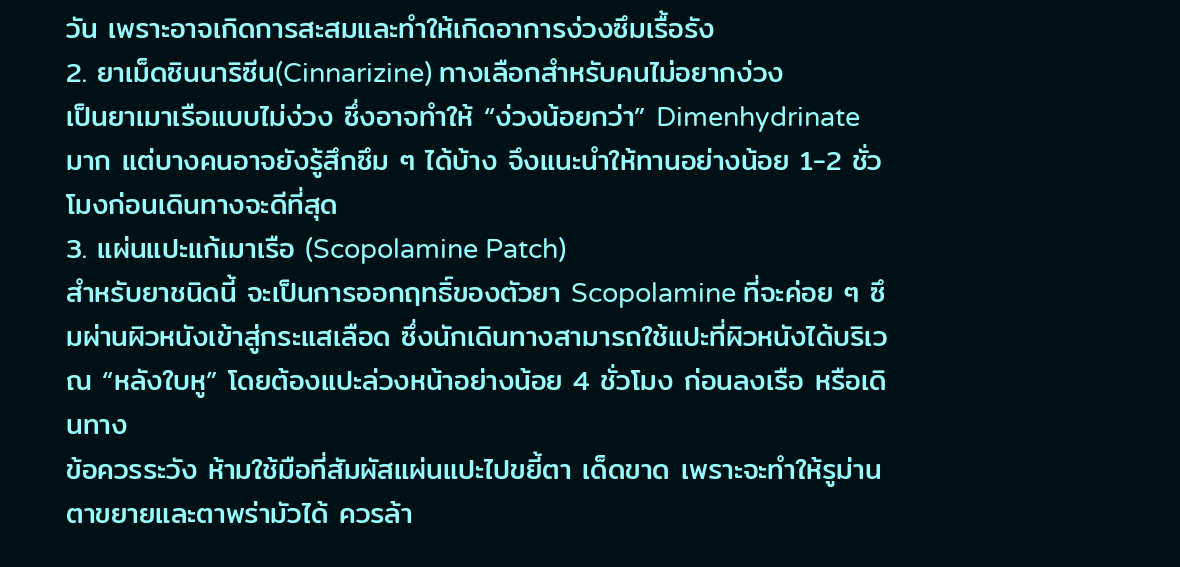วัน เพราะอาจเกิดการสะสมและทำให้เกิดอาการง่วงซึมเรื้อรัง
2. ยาเม็ดซินนาริซีน(Cinnarizine) ทางเลือกสำหรับคนไม่อยากง่วง
เป็นยาเมาเรือแบบไม่ง่วง ซึ่งอาจทำให้ “ง่วงน้อยกว่า” Dimenhydrinate มาก แต่บางคนอาจยังรู้สึกซึม ๆ ได้บ้าง จึงแนะนำให้ทานอย่างน้อย 1-2 ชั่วโมงก่อนเดินทางจะดีที่สุด
3. แผ่นแปะแก้เมาเรือ (Scopolamine Patch)
สำหรับยาชนิดนี้ จะเป็นการออกฤทธิ์ของตัวยา Scopolamine ที่จะค่อย ๆ ซึมผ่านผิวหนังเข้าสู่กระแสเลือด ซึ่งนักเดินทางสามารถใช้แปะที่ผิวหนังได้บริเวณ “หลังใบหู” โดยต้องแปะล่วงหน้าอย่างน้อย 4 ชั่วโมง ก่อนลงเรือ หรือเดินทาง
ข้อควรระวัง ห้ามใช้มือที่สัมผัสแผ่นแปะไปขยี้ตา เด็ดขาด เพราะจะทำให้รูม่านตาขยายและตาพร่ามัวได้ ควรล้า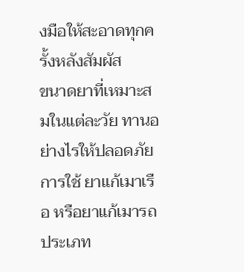งมือให้สะอาดทุกครั้งหลังสัมผัส
ขนาดยาที่เหมาะสมในแต่ละวัย ทานอย่างไรให้ปลอดภัย
การใช้ ยาแก้เมาเรือ หรือยาแก้เมารถ ประเภท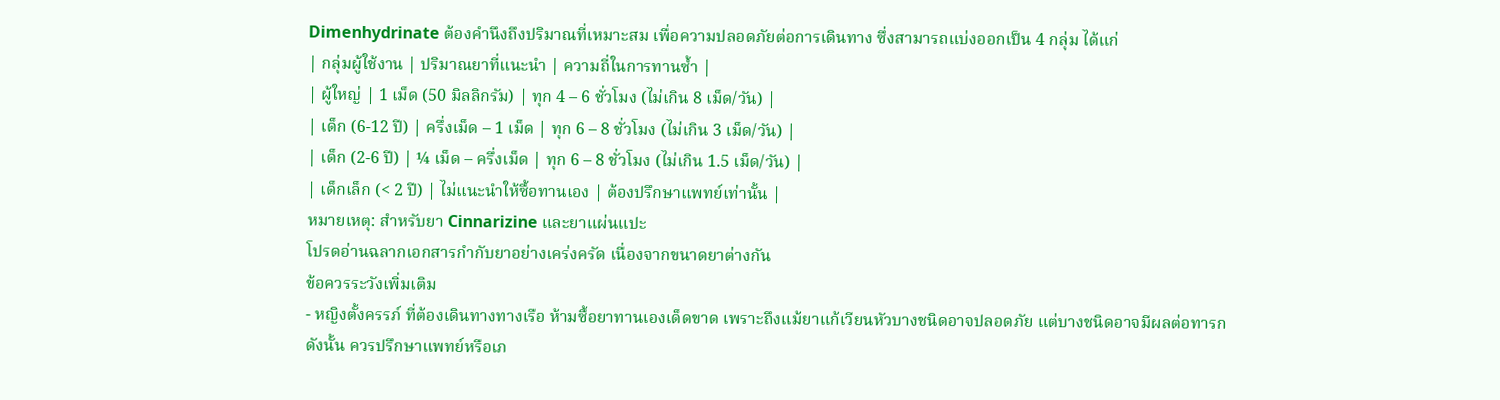Dimenhydrinate ต้องคำนึงถึงปริมาณที่เหมาะสม เพื่อความปลอดภัยต่อการเดินทาง ซึ่งสามารถแบ่งออกเป็น 4 กลุ่ม ได้แก่
| กลุ่มผู้ใช้งาน | ปริมาณยาที่แนะนำ | ความถี่ในการทานซ้ำ |
| ผู้ใหญ่ | 1 เม็ด (50 มิลลิกรัม) | ทุก 4 – 6 ชั่วโมง (ไม่เกิน 8 เม็ด/วัน) |
| เด็ก (6-12 ปี) | ครึ่งเม็ด – 1 เม็ด | ทุก 6 – 8 ชั่วโมง (ไม่เกิน 3 เม็ด/วัน) |
| เด็ก (2-6 ปี) | ¼ เม็ด – ครึ่งเม็ด | ทุก 6 – 8 ชั่วโมง (ไม่เกิน 1.5 เม็ด/วัน) |
| เด็กเล็ก (< 2 ปี) | ไม่แนะนำให้ซื้อทานเอง | ต้องปรึกษาแพทย์เท่านั้น |
หมายเหตุ: สำหรับยา Cinnarizine และยาแผ่นแปะ
โปรดอ่านฉลากเอกสารกำกับยาอย่างเคร่งครัด เนื่องจากขนาดยาต่างกัน
ข้อควรระวังเพิ่มเติม
- หญิงตั้งครรภ์ ที่ต้องเดินทางทางเรือ ห้ามซื้อยาทานเองเด็ดขาด เพราะถึงแม้ยาแก้เวียนหัวบางชนิดอาจปลอดภัย แต่บางชนิดอาจมีผลต่อทารก ดังนั้น ควรปรึกษาแพทย์หรือเภ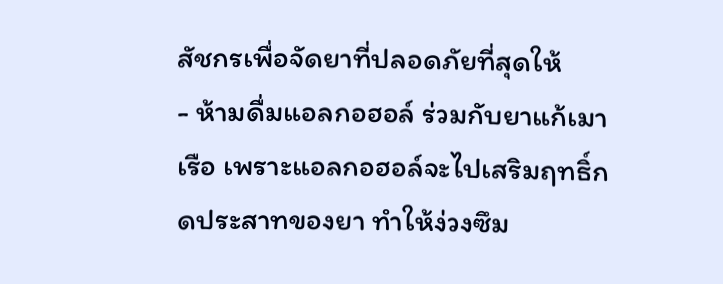สัชกรเพื่อจัดยาที่ปลอดภัยที่สุดให้
- ห้ามดื่มแอลกอฮอล์ ร่วมกับยาแก้เมาเรือ เพราะแอลกอฮอล์จะไปเสริมฤทธิ์กดประสาทของยา ทำให้ง่วงซึม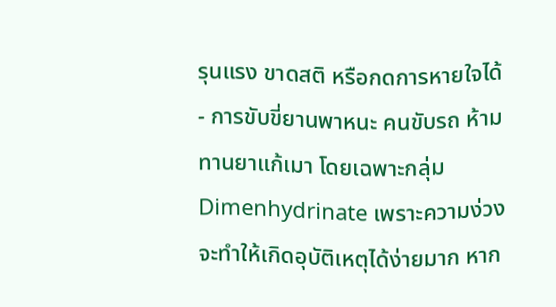รุนแรง ขาดสติ หรือกดการหายใจได้
- การขับขี่ยานพาหนะ คนขับรถ ห้ามทานยาแก้เมา โดยเฉพาะกลุ่ม Dimenhydrinate เพราะความง่วงจะทำให้เกิดอุบัติเหตุได้ง่ายมาก หาก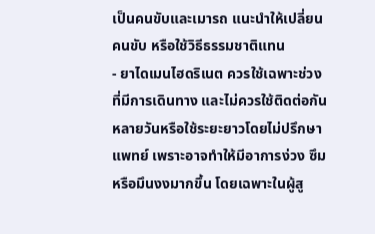เป็นคนขับและเมารถ แนะนำให้เปลี่ยนคนขับ หรือใช้วิธีธรรมชาติแทน
- ยาไดเมนไฮดริเนต ควรใช้เฉพาะช่วงที่มีการเดินทาง และไม่ควรใช้ติดต่อกันหลายวันหรือใช้ระยะยาวโดยไม่ปรึกษาแพทย์ เพราะอาจทำให้มีอาการง่วง ซึม หรือมึนงงมากขึ้น โดยเฉพาะในผู้สู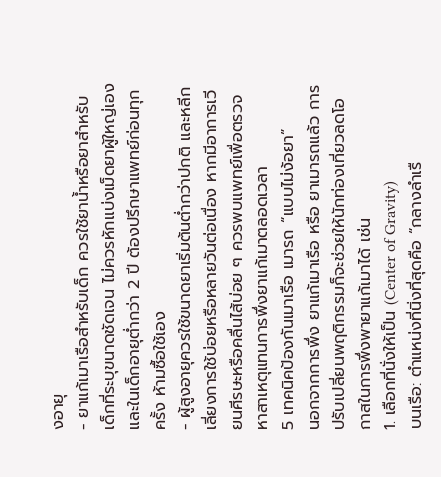งอายุ
- ยาแก้เมาเรือสำหรับเด็ก ควรใช้ยาน้ำหรือยาสำหรับเด็กที่ระบุขนาดชัดเจน ไม่ควรหักแบ่งเม็ดยาผู้ใหญ่เอง และในเด็กอายุต่ำกว่า 2 ปี ต้องปรึกษาแพทย์ก่อนทุกครั้ง ห้ามซื้อใช้เอง
- ผู้สูงอายุควรใช้ขนาดยาเริ่มต้นต่ำกว่าปกติ และหลีกเลี่ยงการใช้บ่อยหรือหลายวันต่อเนื่อง หากมีอาการเวียนศีรษะหรือคลื่นไส้บ่อย ๆ ควรพบแพทย์เพื่อตรวจหาสาเหตุแทนการพึ่งยาแก้เมาตลอดเวลา
5 เทคนิคป้องกันเมาเรือ เมารถ “แบบไม่ง้อยา”
นอกจากการพึ่ง ยาแก้เมาเรือ หรือ ยาเมารถแล้ว การปรับเปลี่ยนพฤติกรรมก็จะช่วยให้นักท่องเที่ยวลดโอกาสในการพึ่งพายาแก้เมาได้ เช่น
1. เลือกที่นั่งให้เป็น (Center of Gravity)
บนเรือ: ตำแหน่งที่นิ่งที่สุดคือ “กลางลำเรื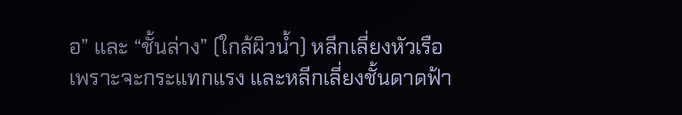อ” และ “ชั้นล่าง” (ใกล้ผิวน้ำ) หลีกเลี่ยงหัวเรือเพราะจะกระแทกแรง และหลีกเลี่ยงชั้นดาดฟ้า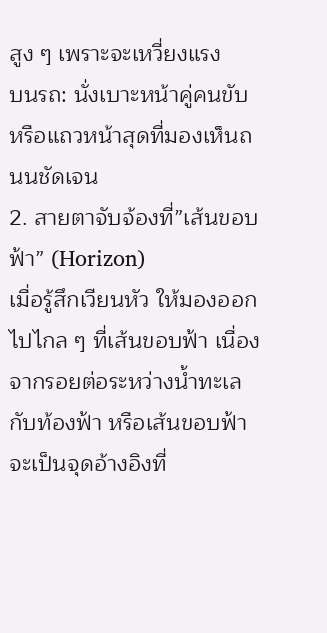สูง ๆ เพราะจะเหวี่ยงแรง
บนรถ: นั่งเบาะหน้าคู่คนขับ หรือแถวหน้าสุดที่มองเห็นถนนชัดเจน
2. สายตาจับจ้องที่”เส้นขอบฟ้า” (Horizon)
เมื่อรู้สึกเวียนหัว ให้มองออกไปไกล ๆ ที่เส้นขอบฟ้า เนื่องจากรอยต่อระหว่างน้ำทะเลกับท้องฟ้า หรือเส้นขอบฟ้าจะเป็นจุดอ้างอิงที่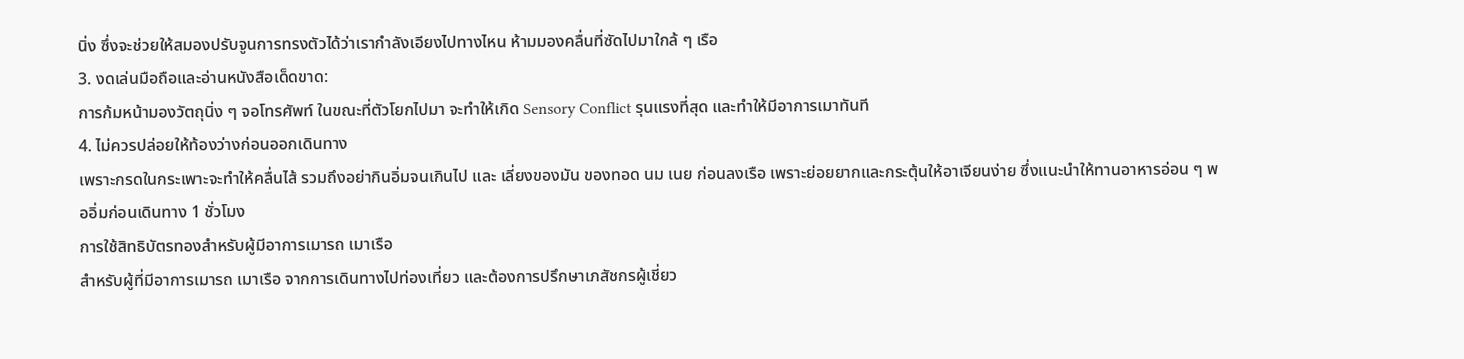นิ่ง ซึ่งจะช่วยให้สมองปรับจูนการทรงตัวได้ว่าเรากำลังเอียงไปทางไหน ห้ามมองคลื่นที่ซัดไปมาใกล้ ๆ เรือ
3. งดเล่นมือถือและอ่านหนังสือเด็ดขาด:
การก้มหน้ามองวัตถุนิ่ง ๆ จอโทรศัพท์ ในขณะที่ตัวโยกไปมา จะทำให้เกิด Sensory Conflict รุนแรงที่สุด และทำให้มีอาการเมาทันที
4. ไม่ควรปล่อยให้ท้องว่างก่อนออกเดินทาง
เพราะกรดในกระเพาะจะทำให้คลื่นไส้ รวมถึงอย่ากินอิ่มจนเกินไป และ เลี่ยงของมัน ของทอด นม เนย ก่อนลงเรือ เพราะย่อยยากและกระตุ้นให้อาเจียนง่าย ซึ่งแนะนำให้ทานอาหารอ่อน ๆ พออิ่มก่อนเดินทาง 1 ชั่วโมง
การใช้สิทธิบัตรทองสำหรับผู้มีอาการเมารถ เมาเรือ
สำหรับผู้ที่มีอาการเมารถ เมาเรือ จากการเดินทางไปท่องเที่ยว และต้องการปรึกษาเภสัชกรผู้เชี่ยว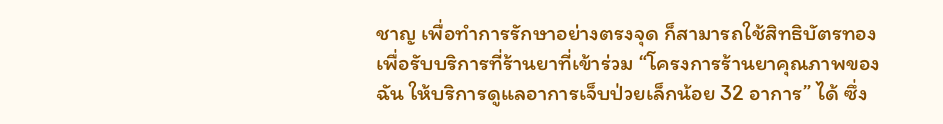ชาญ เพื่อทำการรักษาอย่างตรงจุด ก็สามารถใช้สิทธิบัตรทอง เพื่อรับบริการที่ร้านยาที่เข้าร่วม “โครงการร้านยาคุณภาพของฉัน ให้บริการดูแลอาการเจ็บป่วยเล็กน้อย 32 อาการ” ได้ ซึ่ง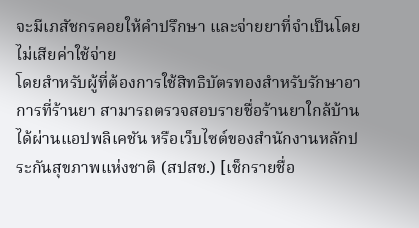จะมีเภสัชกรคอยให้คำปรึกษา และจ่ายยาที่จำเป็นโดยไม่เสียค่าใช้จ่าย
โดยสำหรับผู้ที่ต้องการใช้สิทธิบัตรทองสำหรับรักษาอาการที่ร้านยา สามารถตรวจสอบรายชื่อร้านยาใกล้บ้านได้ผ่านแอปพลิเคชัน หรือเว็บไซต์ของสำนักงานหลักประกันสุขภาพแห่งชาติ (สปสช.) [เช็กรายชื่อ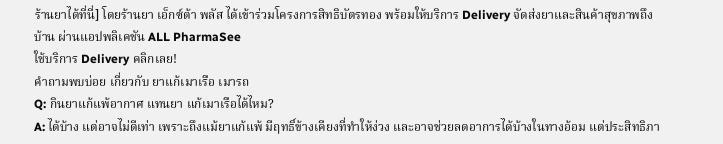ร้านยาได้ที่นี่] โดยร้านยา เอ็กซ์ต้า พลัส ได้เข้าร่วมโครงการสิทธิบัตรทอง พร้อมให้บริการ Delivery จัดส่งยาและสินค้าสุขภาพถึงบ้าน ผ่านแอปพลิเคชัน ALL PharmaSee
ใช้บริการ Delivery คลิกเลย!
คำถามพบบ่อย เกี่ยวกับ ยาแก้เมาเรือ เมารถ
Q: กินยาแก้แพ้อากาศ แทนยา แก้เมาเรือได้ไหม?
A: ได้บ้าง แต่อาจไม่ดีเท่า เพราะถึงแม้ยาแก้แพ้ มีฤทธิ์ข้างเคียงที่ทำให้ง่วง และอาจช่วยลดอาการได้บ้างในทางอ้อม แต่ประสิทธิภา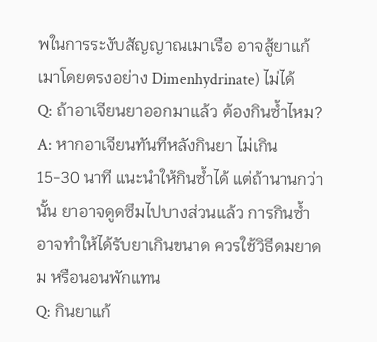พในการระงับสัญญาณเมาเรือ อาจสู้ยาแก้เมาโดยตรงอย่าง Dimenhydrinate) ไม่ได้
Q: ถ้าอาเจียนยาออกมาแล้ว ต้องกินซ้ำไหม?
A: หากอาเจียนทันทีหลังกินยา ไม่เกิน 15-30 นาที แนะนำให้กินซ้ำได้ แต่ถ้านานกว่านั้น ยาอาจดูดซึมไปบางส่วนแล้ว การกินซ้ำอาจทำให้ได้รับยาเกินขนาด ควรใช้วิธีดมยาดม หรือนอนพักแทน
Q: กินยาแก้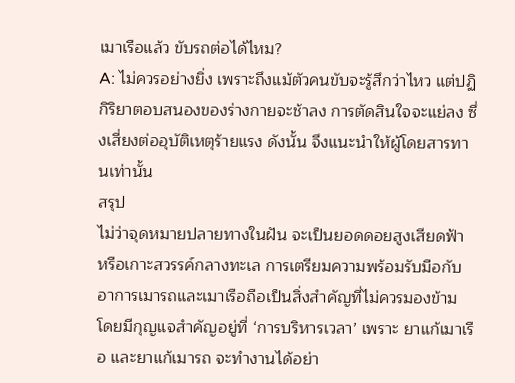เมาเรือแล้ว ขับรถต่อได้ไหม?
A: ไม่ควรอย่างยิ่ง เพราะถึงแม้ตัวคนขับจะรู้สึกว่าไหว แต่ปฏิกิริยาตอบสนองของร่างกายจะช้าลง การตัดสินใจจะแย่ลง ซึ่งเสี่ยงต่ออุบัติเหตุร้ายแรง ดังนั้น จึงแนะนำให้ผู้โดยสารทานเท่านั้น
สรุป
ไม่ว่าจุดหมายปลายทางในฝัน จะเป็นยอดดอยสูงเสียดฟ้า หรือเกาะสวรรค์กลางทะเล การเตรียมความพร้อมรับมือกับอาการเมารถและเมาเรือถือเป็นสิ่งสำคัญที่ไม่ควรมองข้าม
โดยมีกุญแจสำคัญอยู่ที่ ‘การบริหารเวลา’ เพราะ ยาแก้เมาเรือ และยาแก้เมารถ จะทำงานได้อย่า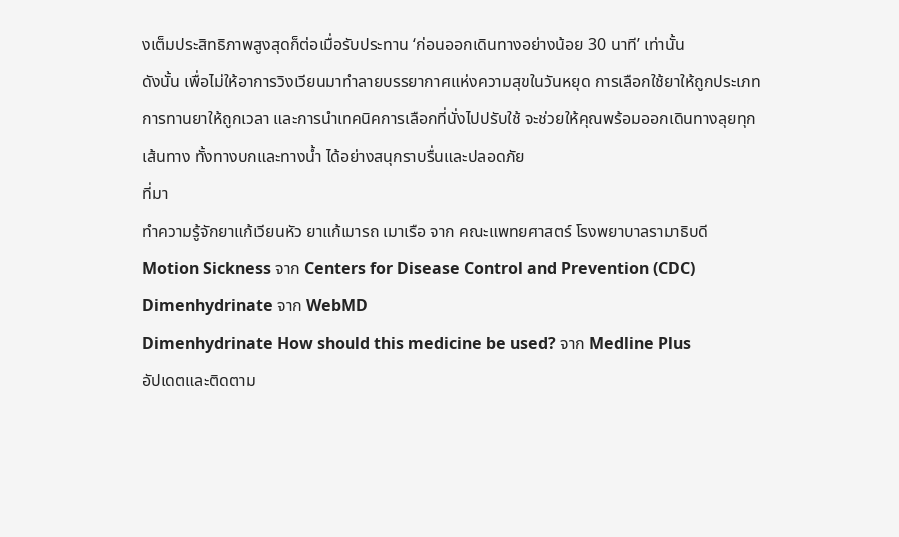งเต็มประสิทธิภาพสูงสุดก็ต่อเมื่อรับประทาน ‘ก่อนออกเดินทางอย่างน้อย 30 นาที’ เท่านั้น
ดังนั้น เพื่อไม่ให้อาการวิงเวียนมาทำลายบรรยากาศแห่งความสุขในวันหยุด การเลือกใช้ยาให้ถูกประเภท การทานยาให้ถูกเวลา และการนำเทคนิคการเลือกที่นั่งไปปรับใช้ จะช่วยให้คุณพร้อมออกเดินทางลุยทุกเส้นทาง ทั้งทางบกและทางน้ำ ได้อย่างสนุกราบรื่นและปลอดภัย
ที่มา
ทำความรู้จักยาแก้เวียนหัว ยาแก้เมารถ เมาเรือ จาก คณะแพทยศาสตร์ โรงพยาบาลรามาธิบดี
Motion Sickness จาก Centers for Disease Control and Prevention (CDC)
Dimenhydrinate จาก WebMD
Dimenhydrinate How should this medicine be used? จาก Medline Plus
อัปเดตและติดตาม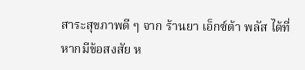สาระสุขภาพดี ๆ จาก ร้านยา เอ็กซ์ต้า พลัส ได้ที่
หากมีข้อสงสัย ห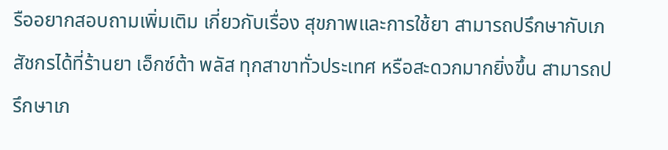รืออยากสอบถามเพิ่มเติม เกี่ยวกับเรื่อง สุขภาพและการใช้ยา สามารถปรึกษากับเภสัชกรได้ที่ร้านยา เอ็กซ์ต้า พลัส ทุกสาขาทั่วประเทศ หรือสะดวกมากยิ่งขึ้น สามารถปรึกษาเภ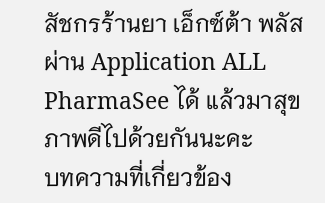สัชกรร้านยา เอ็กซ์ต้า พลัส ผ่าน Application ALL PharmaSee ได้ แล้วมาสุขภาพดีไปด้วยกันนะคะ
บทความที่เกี่ยวข้อง